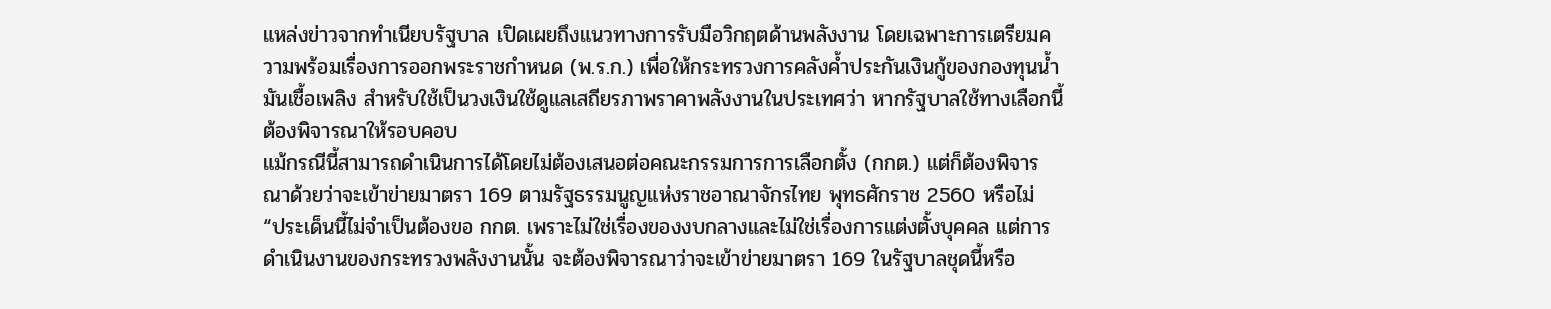แหล่งข่าวจากทำเนียบรัฐบาล เปิดเผยถึงแนวทางการรับมือวิกฤตด้านพลังงาน โดยเฉพาะการเตรียมความพร้อมเรื่องการออกพระราชกำหนด (พ.ร.ก.) เพื่อให้กระทรวงการคลังค้ำประกันเงินกู้ของกองทุนน้ำมันเชื้อเพลิง สำหรับใช้เป็นวงเงินใช้ดูแลเสถียรภาพราคาพลังงานในประเทศว่า หากรัฐบาลใช้ทางเลือกนี้ต้องพิจารณาให้รอบคอบ
แม้กรณีนี้สามารถดำเนินการได้โดยไม่ต้องเสนอต่อคณะกรรมการการเลือกตั้ง (กกต.) แต่ก็ต้องพิจารณาด้วยว่าจะเข้าข่ายมาตรา 169 ตามรัฐธรรมนูญแห่งราชอาณาจักรไทย พุทธศักราช 2560 หรือไม่
“ประเด็นนี้ไม่จำเป็นต้องขอ กกต. เพราะไม่ใช่เรื่องของงบกลางและไม่ใช่เรื่องการแต่งตั้งบุคคล แต่การดำเนินงานของกระทรวงพลังงานนั้น จะต้องพิจารณาว่าจะเข้าข่ายมาตรา 169 ในรัฐบาลชุดนี้หรือ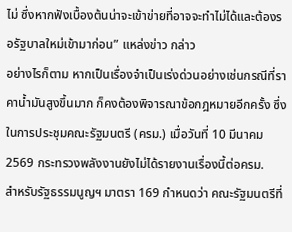ไม่ ซึ่งหากฟังเบื้องต้นน่าจะเข้าข่ายที่อาจจะทำไม่ได้และต้องรอรัฐบาลใหม่เข้ามาก่อน” แหล่งข่าว กล่าว
อย่างไรก็ตาม หากเป็นเรื่องจำเป็นเร่งด่วนอย่างเช่นกรณีที่ราคาน้ำมันสูงขึ้นมาก ก็คงต้องพิจารณาข้อกฎหมายอีกครั้ง ซึ่งในการประชุมคณะรัฐมนตรี (ครม.) เมื่อวันที่ 10 มีนาคม 2569 กระทรวงพลังงานยังไม่ได้รายงานเรื่องนี้ต่อครม.
สำหรับรัฐธรรมนูญฯ มาตรา 169 กำหนดว่า คณะรัฐมนตรีที่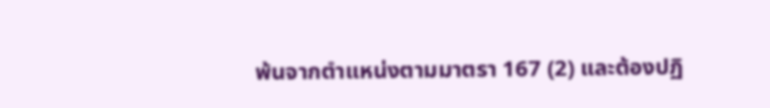พ้นจากตำแหน่งตามมาตรา 167 (2) และต้องปฏิ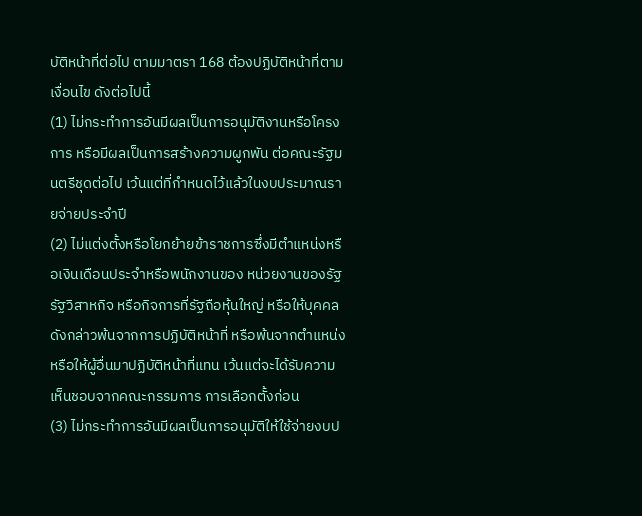บัติหน้าที่ต่อไป ตามมาตรา 168 ต้องปฏิบัติหน้าที่ตามเงื่อนไข ดังต่อไปนี้
(1) ไม่กระทำการอันมีผลเป็นการอนุมัติงานหรือโครงการ หรือมีผลเป็นการสร้างความผูกพัน ต่อคณะรัฐมนตรีชุดต่อไป เว้นแต่ที่กำหนดไว้แล้วในงบประมาณรายจ่ายประจำปี
(2) ไม่แต่งตั้งหรือโยกย้ายข้าราชการซึ่งมีตำแหน่งหรือเงินเดือนประจำหรือพนักงานของ หน่วยงานของรัฐ รัฐวิสาหกิจ หรือกิจการที่รัฐถือหุ้นใหญ่ หรือให้บุคคลดังกล่าวพ้นจากการปฏิบัติหน้าที่ หรือพ้นจากตำแหน่ง หรือให้ผู้อื่นมาปฏิบัติหน้าที่แทน เว้นแต่จะได้รับความเห็นชอบจากคณะกรรมการ การเลือกตั้งก่อน
(3) ไม่กระทำการอันมีผลเป็นการอนุมัติให้ใช้จ่ายงบป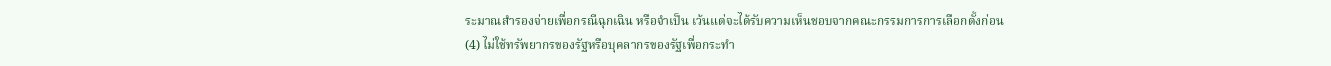ระมาณสำรองจ่ายเพื่อกรณีฉุกเฉิน หรือจำเป็น เว้นแต่จะได้รับความเห็นชอบจากคณะกรรมการการเลือกตั้งก่อน
(4) ไม่ใช้ทรัพยากรของรัฐหรือบุคลากรของรัฐเพื่อกระทำ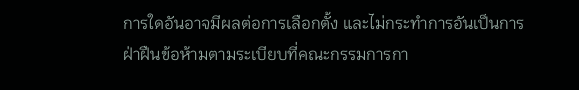การใดอันอาจมีผลต่อการเลือกตั้ง และไม่กระทำการอันเป็นการฝ่าฝืนข้อห้ามตามระเบียบที่คณะกรรมการกา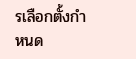รเลือกตั้งกำหนด